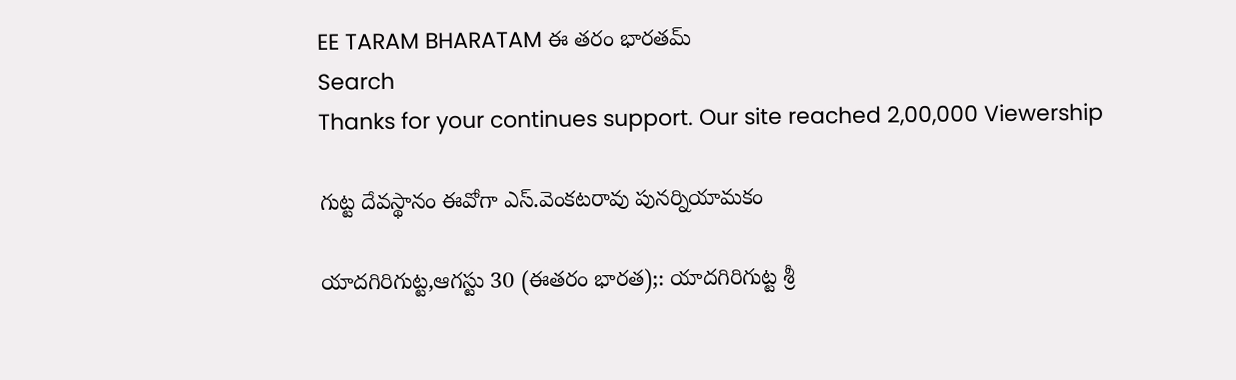EE TARAM BHARATAM ఈ తరం భారతమ్
Search
Thanks for your continues support. Our site reached 2,00,000 Viewership

గుట్ట దేవస్థానం ఈవోగా ఎస్.వెంకటరావు పునర్నియామకం

యాదగిరిగుట్ట,ఆగస్టు 30 (ఈతరం భారత);: యాదగిరిగుట్ట శ్రీ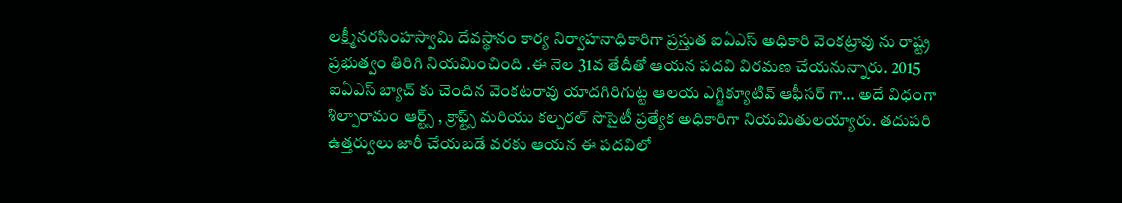లక్ష్మీనరసింహస్వామి దేవస్థానం కార్య నిర్వాహనాధికారిగా ప్రస్తుత ఐఏఎస్ అధికారి వెంకట్రావు ను రాష్ట్ర ప్రభుత్వం తిరిగి నియమించింది .ఈ నెల 31వ తేదీతో ఆయన పదవి విరమణ చేయనున్నారు. 2015 ఐఏఎస్ బ్యాచ్ కు చెందిన వెంకటరావు యాదగిరిగుట్ట ఆలయ ఎగ్జిక్యూటివ్ ఆఫీసర్ గా… అదే విధంగా శిల్పారామం ఆర్ట్స్ , క్రాఫ్ట్స్ మరియు కల్చరల్ సొసైటీ ప్రత్యేక అధికారిగా నియమితులయ్యారు. తదుపరి ఉత్తర్వులు జారీ చేయబడే వరకు ఆయన ఈ పదవిలో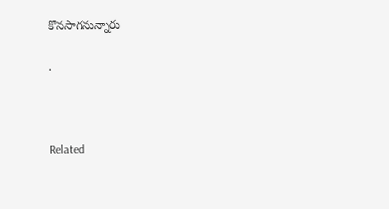కొనసాగనున్నారు

.



Related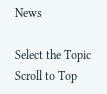News

Select the Topic
Scroll to Top